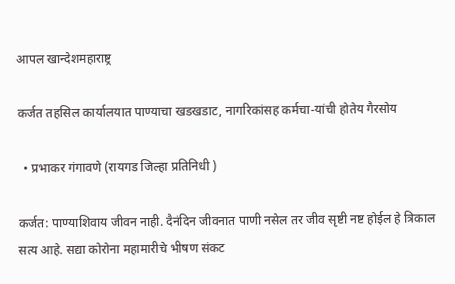आपल खान्देशमहाराष्ट्र

कर्जत तहसिल कार्यालयात पाण्याचा खडखडाट, नागरिकांसह कर्मचा-यांची होतेय गैरसोय

  • प्रभाकर गंगावणे (रायगड जिल्हा प्रतिनिधी )

कर्जत: पाण्याशिवाय जीवन नाही. दैनंदिन जीवनात पाणी नसेल तर जीव सृष्टी नष्ट होईल हे त्रिकाल सत्य आहे. सद्या कोरोना महामारीचे भीषण संकट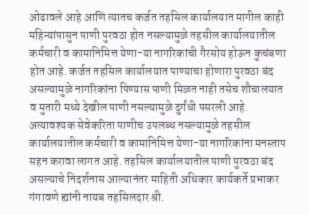ओढावले आहे आणि त्यातच कर्जत तहसिल कार्यालयात मागील काही महिन्यांपासुन पाणी पुरवठा होत नसल्यामुळे तहसील कार्यालयातील कर्मचारी व कामानिमित्त येणा-या नागरिकांची गैरसोय होऊन कुचंबणा होत आहे. कर्जत तहसिल कार्यालयात पाण्याचा होणारा पुरवठा बंद असल्यामुळे नागरिकांना पिण्यास पाणी मिळत नाही तसेच शौचालयात व मुतारी मध्ये देखील पाणी नसल्यामुळे दुर्गंधी पसरली आहे. अत्यावश्यक सेवेकरिता पाणीच उपलब्ध नसल्यामुळे तहसील कार्यालयातील कर्मचारी व कामानिमित्त येणा-या नागरिकांना मनस्ताप सहन करावा लागत आहे. तहसिल कार्यालयातील पाणी पुरवठा बंद असल्याचे निदर्शनास आल्यानंतर माहिती अधिकार कार्यकर्ते प्रभाकर गंगावणे ह्यांनी नायब तहसिलदार श्री.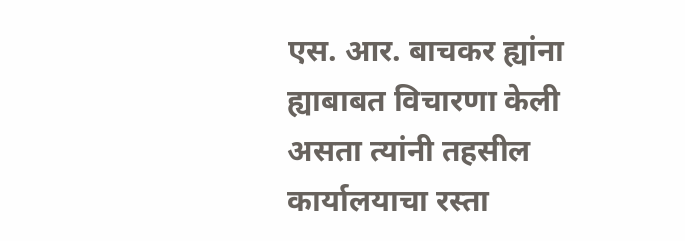एस. आर. बाचकर ह्यांना ह्याबाबत विचारणा केली असता त्यांनी तहसील कार्यालयाचा रस्ता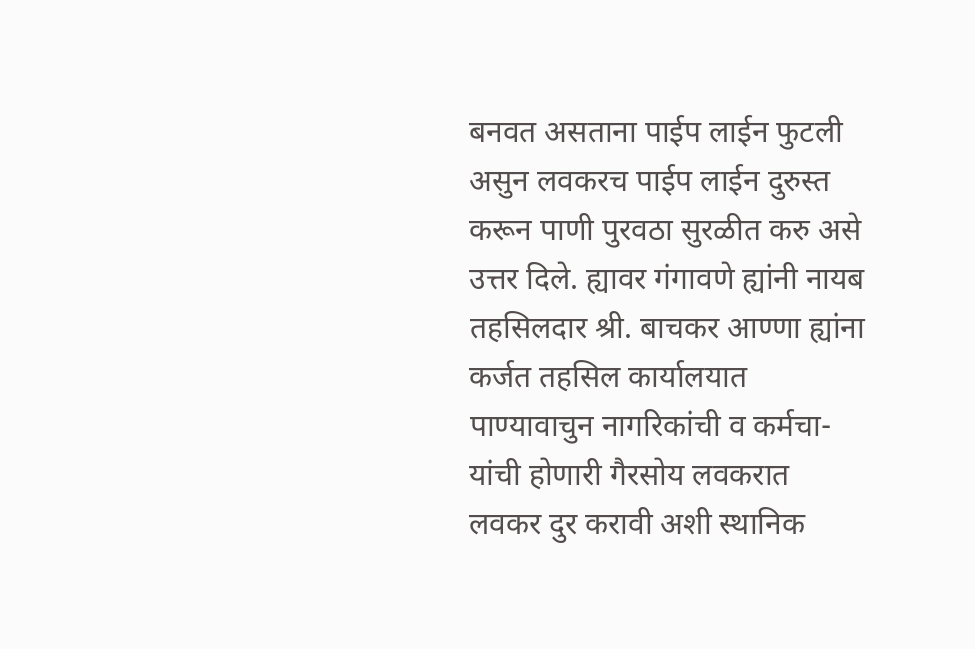बनवत असताना पाईप लाईन फुटली असुन लवकरच पाईप लाईन दुरुस्त करून पाणी पुरवठा सुरळीत करु असे उत्तर दिले. ह्यावर गंगावणे ह्यांनी नायब तहसिलदार श्री. बाचकर आण्णा ह्यांना कर्जत तहसिल कार्यालयात पाण्यावाचुन नागरिकांची व कर्मचा-यांची होणारी गैरसोय लवकरात लवकर दुर करावी अशी स्थानिक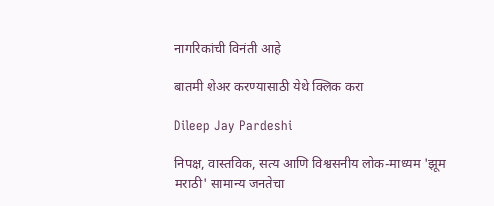नागरिकांची विनंती आहे

बातमी शेअर करण्यासाठी येथे क्लिक करा

Dileep Jay Pardeshi

निपक्ष, वास्तविक, सत्य आणि विश्वसनीय लोक-माध्यम 'झूम मराठी' सामान्य जनतेचा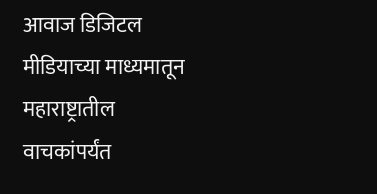आवाज डिजिटल मीडियाच्या माध्यमातून महाराष्ट्रातील वाचकांपर्यंत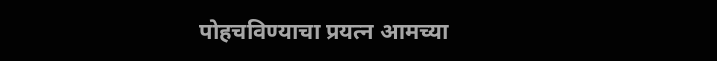पोहचविण्याचा प्रयत्न आमच्या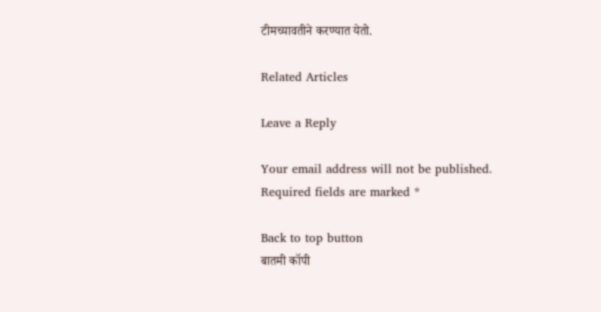टीमच्यावतीने करण्यात येतो.

Related Articles

Leave a Reply

Your email address will not be published. Required fields are marked *

Back to top button
बातमी कॉपी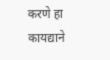करणे हा कायद्याने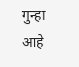गुन्हा आहे